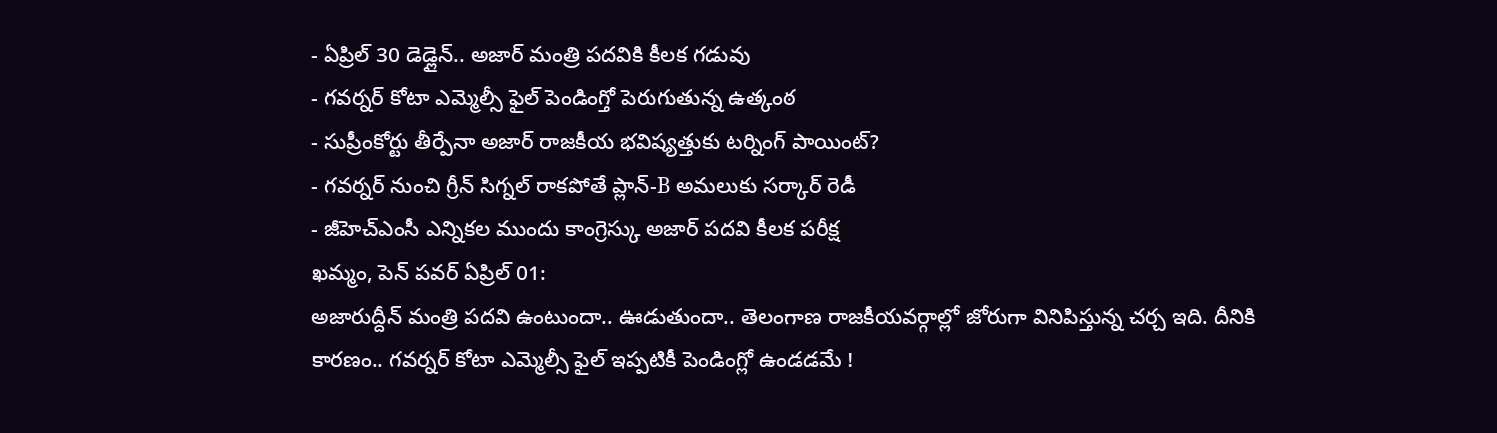- ఏప్రిల్ 30 డెడ్లైన్.. అజార్ మంత్రి పదవికి కీలక గడువు
- గవర్నర్ కోటా ఎమ్మెల్సీ ఫైల్ పెండింగ్తో పెరుగుతున్న ఉత్కంఠ
- సుప్రీంకోర్టు తీర్పేనా అజార్ రాజకీయ భవిష్యత్తుకు టర్నింగ్ పాయింట్?
- గవర్నర్ నుంచి గ్రీన్ సిగ్నల్ రాకపోతే ప్లాన్-B అమలుకు సర్కార్ రెడీ
- జీహెచ్ఎంసీ ఎన్నికల ముందు కాంగ్రెస్కు అజార్ పదవి కీలక పరీక్ష
ఖమ్మం, పెన్ పవర్ ఏప్రిల్ 01:
అజారుద్దీన్ మంత్రి పదవి ఉంటుందా.. ఊడుతుందా.. తెలంగాణ రాజకీయవర్గాల్లో జోరుగా వినిపిస్తున్న చర్చ ఇది. దీనికి కారణం.. గవర్నర్ కోటా ఎమ్మెల్సీ ఫైల్ ఇప్పటికీ పెండింగ్లో ఉండడమే !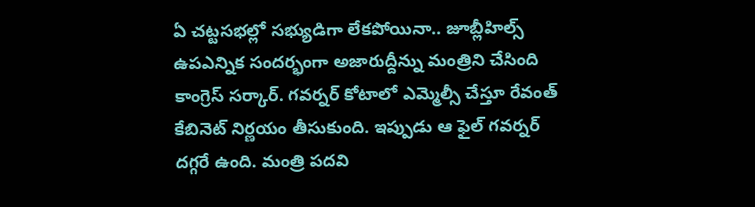ఏ చట్టసభల్లో సభ్యుడిగా లేకపోయినా.. జూబ్లీహిల్స్ ఉపఎన్నిక సందర్భంగా అజారుద్దీన్ను మంత్రిని చేసింది కాంగ్రెస్ సర్కార్. గవర్నర్ కోటాలో ఎమ్మెల్సీ చేస్తూ రేవంత్ కేబినెట్ నిర్ణయం తీసుకుంది. ఇప్పుడు ఆ ఫైల్ గవర్నర్ దగ్గరే ఉంది. మంత్రి పదవి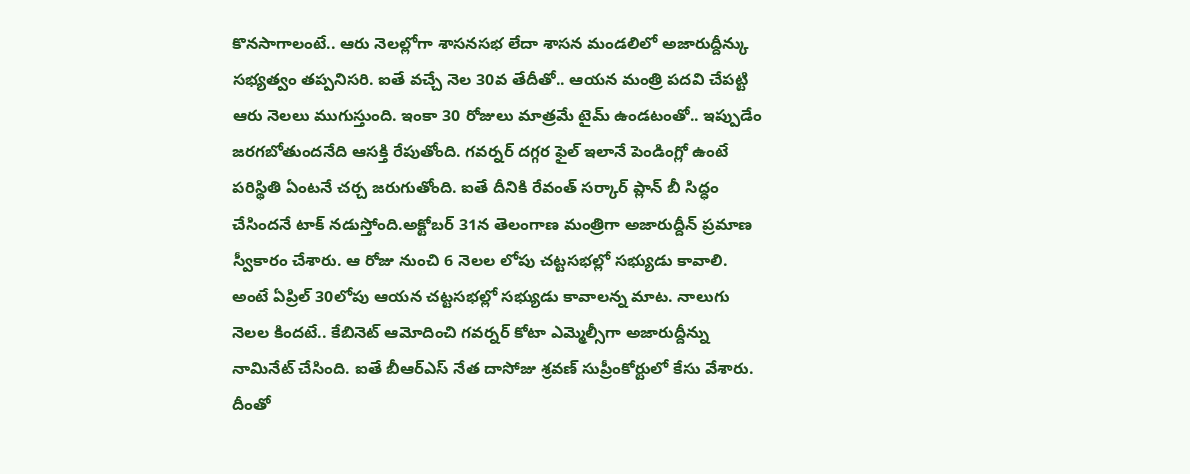కొనసాగాలంటే.. ఆరు నెలల్లోగా శాసనసభ లేదా శాసన మండలిలో అజారుద్దీన్కు సభ్యత్వం తప్పనిసరి. ఐతే వచ్చే నెల 30వ తేదీతో.. ఆయన మంత్రి పదవి చేపట్టి ఆరు నెలలు ముగుస్తుంది. ఇంకా 30 రోజులు మాత్రమే టైమ్ ఉండటంతో.. ఇప్పుడేం జరగబోతుందనేది ఆసక్తి రేపుతోంది. గవర్నర్ దగ్గర ఫైల్ ఇలానే పెండింగ్లో ఉంటే పరిస్థితి ఏంటనే చర్చ జరుగుతోంది. ఐతే దీనికి రేవంత్ సర్కార్ ప్లాన్ బీ సిద్ధం చేసిందనే టాక్ నడుస్తోంది.అక్టోబర్ 31న తెలంగాణ మంత్రిగా అజారుద్దీన్ ప్రమాణ స్వీకారం చేశారు. ఆ రోజు నుంచి 6 నెలల లోపు చట్టసభల్లో సభ్యుడు కావాలి. అంటే ఏప్రిల్ 30లోపు ఆయన చట్టసభల్లో సభ్యుడు కావాలన్న మాట. నాలుగు నెలల కిందటే.. కేబినెట్ ఆమోదించి గవర్నర్ కోటా ఎమ్మెల్సీగా అజారుద్దీన్ను నామినేట్ చేసింది. ఐతే బీఆర్ఎస్ నేత దాసోజు శ్రవణ్ సుప్రీంకోర్టులో కేసు వేశారు. దీంతో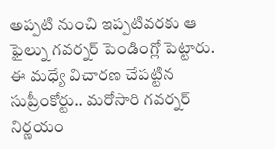అప్పటి నుంచి ఇప్పటివరకు ఆ ఫైల్ను గవర్నర్ పెండింగ్లో పెట్టారు. ఈ మధ్యే విచారణ చేపట్టిన సుప్రీంకోర్టు.. మరోసారి గవర్నర్ నిర్ణయం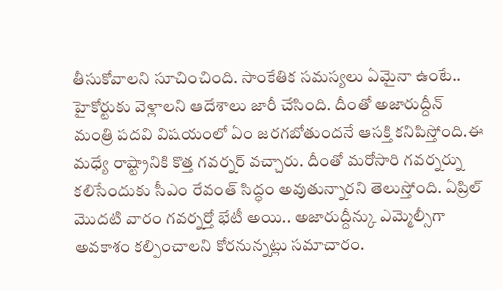తీసుకోవాలని సూచించింది. సాంకేతిక సమస్యలు ఏమైనా ఉంటే.. హైకోర్టుకు వెళ్లాలని ఆదేశాలు జారీ చేసింది. దీంతో అజారుద్దీన్ మంత్రి పదవి విషయంలో ఏం జరగబోతుందనే ఆసక్తి కనిపిస్తోంది.ఈ మధ్యే రాష్ట్రానికి కొత్త గవర్నర్ వచ్చారు. దీంతో మరోసారి గవర్నర్ను కలిసేందుకు సీఎం రేవంత్ సిద్ధం అవుతున్నారని తెలుస్తోంది. ఏప్రిల్ మొదటి వారం గవర్నర్తో భేటీ అయి.. అజారుద్దీన్కు ఎమ్మెల్సీగా అవకాశం కల్పించాలని కోరనున్నట్లు సమాచారం.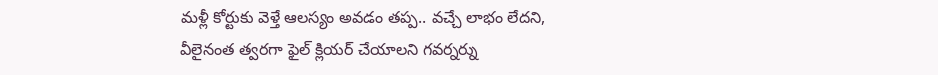మళ్లీ కోర్టుకు వెళ్తే ఆలస్యం అవడం తప్ప.. వచ్చే లాభం లేదని, వీలైనంత త్వరగా ఫైల్ క్లియర్ చేయాలని గవర్నర్ను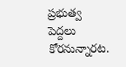ప్రభుత్వ పెద్దలు కోరనున్నారట.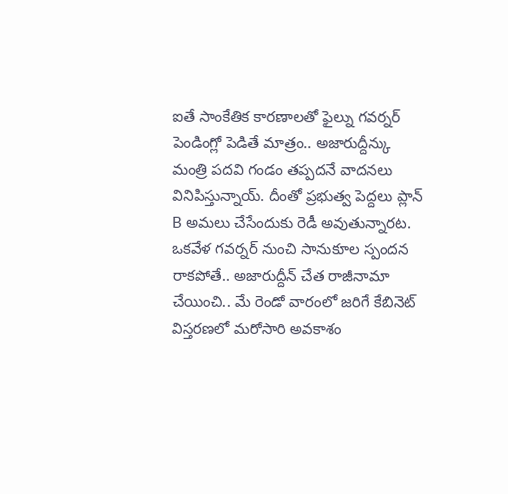ఐతే సాంకేతిక కారణాలతో ఫైల్ను గవర్నర్ పెండింగ్లో పెడితే మాత్రం.. అజారుద్దీన్కు మంత్రి పదవి గండం తప్పదనే వాదనలు వినిపిస్తున్నాయ్. దీంతో ప్రభుత్వ పెద్దలు ప్లాన్ B అమలు చేసేందుకు రెడీ అవుతున్నారట. ఒకవేళ గవర్నర్ నుంచి సానుకూల స్పందన రాకపోతే.. అజారుద్దీన్ చేత రాజీనామా చేయించి.. మే రెండో వారంలో జరిగే కేబినెట్ విస్తరణలో మరోసారి అవకాశం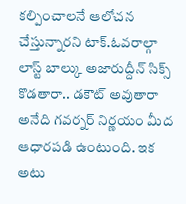కల్పించాలనే ఆలోచన చేస్తున్నారని టాక్.ఓవరాల్గా లాస్ట్ బాల్కు అజారుద్దీన్ సిక్స్ కొడతారా.. డకౌట్ అవుతారా అనేది గవర్నర్ నిర్ణయం మీద ఆధారపడి ఉంటుంది. ఇక అటు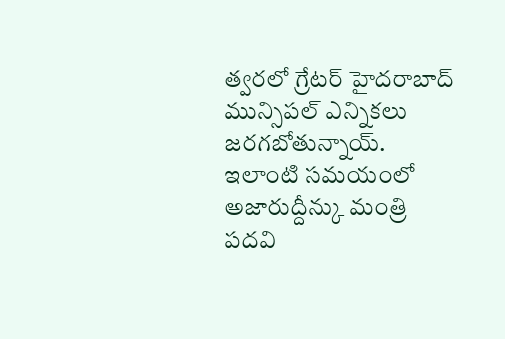త్వరలో గ్రేటర్ హైదరాబాద్ మున్సిపల్ ఎన్నికలు జరగబోతున్నాయ్. ఇలాంటి సమయంలో అజారుద్దీన్కు మంత్రి పదవి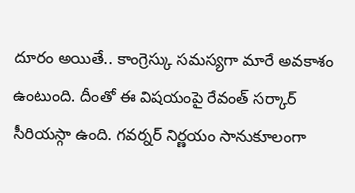దూరం అయితే.. కాంగ్రెస్కు సమస్యగా మారే అవకాశం ఉంటుంది. దీంతో ఈ విషయంపై రేవంత్ సర్కార్ సీరియస్గా ఉంది. గవర్నర్ నిర్ణయం సానుకూలంగా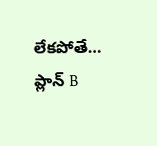లేకపోతే… ప్లాన్ B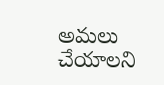అమలు చేయాలని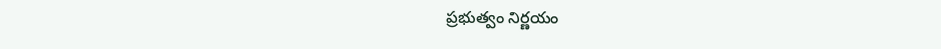ప్రభుత్వం నిర్ణయం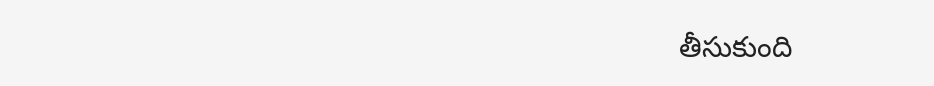తీసుకుంది